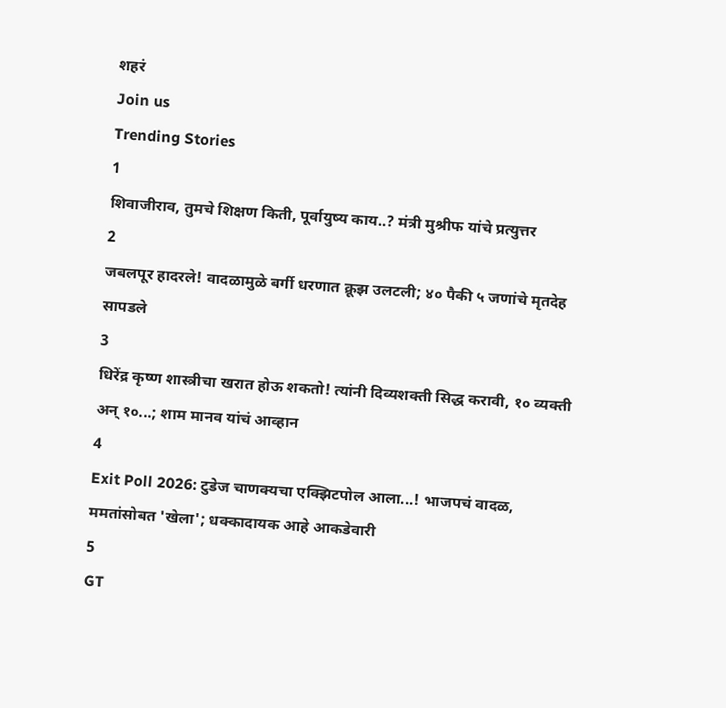शहरं
Join us
Trending Stories
1
शिवाजीराव, तुमचे शिक्षण किती, पूर्वायुष्य काय..? मंत्री मुश्रीफ यांचे प्रत्युत्तर
2
जबलपूर हादरले! वादळामुळे बर्गी धरणात क्रूझ उलटली; ४० पैकी ५ जणांचे मृतदेह सापडले
3
धिरेंद्र कृष्ण शास्त्रीचा खरात होऊ शकतो! त्यांनी दिव्यशक्ती सिद्ध करावी, १० व्यक्ती अन् १०...; शाम मानव यांचं आव्हान
4
Exit Poll 2026: टुडेज चाणक्यचा एक्झिटपोल आला...! भाजपचं वादळ, ममतांसोबत 'खेला'; धक्कादायक आहे आकडेवारी
5
GT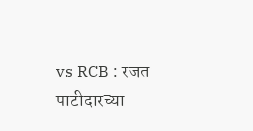vs RCB : रजत पाटीदारच्या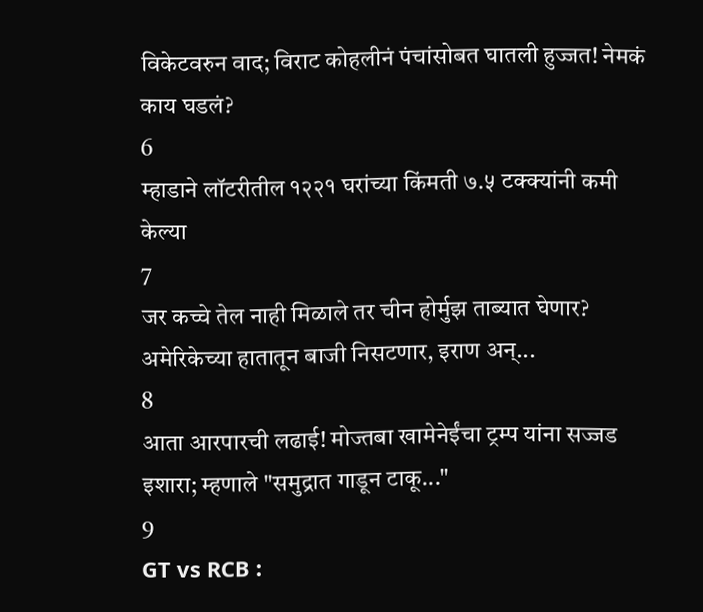विकेटवरुन वाद; विराट कोहलीनं पंचांसोबत घातली हुज्जत! नेमकं काय घडलं?
6
म्हाडाने लॉटरीतील १२२१ घरांच्या किंमती ७.५ टक्क्यांनी कमी केल्या
7
जर कच्चे तेल नाही मिळाले तर चीन होर्मुझ ताब्यात घेणार? अमेरिकेच्या हातातून बाजी निसटणार, इराण अन्...
8
आता आरपारची लढाई! मोज्तबा खामेनेईंचा ट्रम्प यांना सज्जड इशारा; म्हणाले "समुद्रात गाडून टाकू..."
9
GT vs RCB :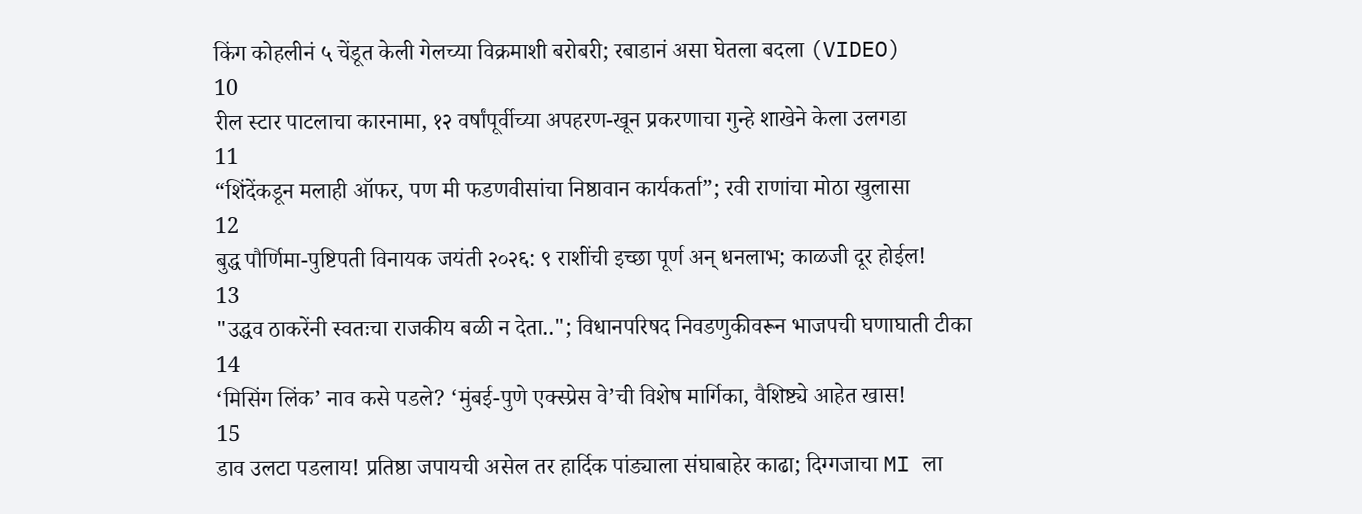किंग कोहलीनं ५ चेंडूत केली गेलच्या विक्रमाशी बरोबरी; रबाडानं असा घेतला बदला (VIDEO)
10
रील स्टार पाटलाचा कारनामा, १२ वर्षांपूर्वीच्या अपहरण-खून प्रकरणाचा गुन्हे शाखेने केला उलगडा
11
“शिंदेंकडून मलाही ऑफर, पण मी फडणवीसांचा निष्ठावान कार्यकर्ता”; रवी राणांचा मोठा खुलासा
12
बुद्ध पौर्णिमा-पुष्टिपती विनायक जयंती २०२६: ९ राशींची इच्छा पूर्ण अन् धनलाभ; काळजी दूर होईल!
13
"उद्धव ठाकरेंनी स्वतःचा राजकीय बळी न देता.."; विधानपरिषद निवडणुकीवरून भाजपची घणाघाती टीका
14
‘मिसिंग लिंक’ नाव कसे पडले? ‘मुंबई-पुणे एक्स्प्रेस वे’ची विशेष मार्गिका, वैशिष्ट्ये आहेत खास!
15
डाव उलटा पडलाय! प्रतिष्ठा जपायची असेल तर हार्दिक पांड्याला संघाबाहेर काढा; दिग्गजाचा MI ला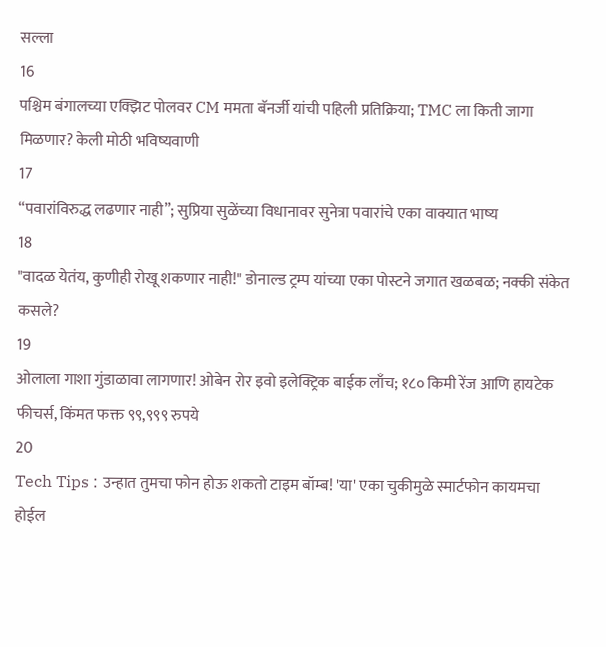सल्ला
16
पश्चिम बंगालच्या एक्झिट पोलवर CM ममता बॅनर्जी यांची पहिली प्रतिक्रिया; TMC ला किती जागा मिळणार? केली मोठी भविष्यवाणी
17
“पवारांविरुद्ध लढणार नाही”; सुप्रिया सुळेंच्या विधानावर सुनेत्रा पवारांचे एका वाक्यात भाष्य
18
"वादळ येतंय, कुणीही रोखू शकणार नाही!" डोनाल्ड ट्रम्प यांच्या एका पोस्टने जगात खळबळ; नक्की संकेत कसले?
19
ओलाला गाशा गुंडाळावा लागणार! ओबेन रोर इवो इलेक्ट्रिक बाईक लाँच; १८० किमी रेंज आणि हायटेक फीचर्स, किंमत फक्त ९९,९९९ रुपये
20
Tech Tips : उन्हात तुमचा फोन होऊ शकतो टाइम बॉम्ब! 'या' एका चुकीमुळे स्मार्टफोन कायमचा होईल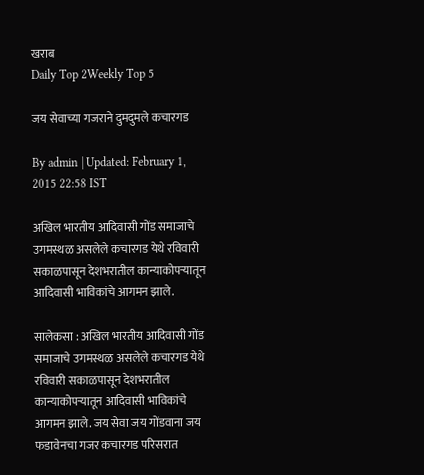खराब
Daily Top 2Weekly Top 5

जय सेवाच्या गजराने दुमदुमले कचारगड

By admin | Updated: February 1, 2015 22:58 IST

अखिल भारतीय आदिवासी गोंड समाजाचे उगमस्थळ असलेले कचारगड येथे रविवारी सकाळपासून देशभरातील कान्याकोपऱ्यातून आदिवासी भाविकांचे आगमन झाले.

सालेकसा : अखिल भारतीय आदिवासी गोंड समाजाचे उगमस्थळ असलेले कचारगड येथे रविवारी सकाळपासून देशभरातील कान्याकोपऱ्यातून आदिवासी भाविकांचे आगमन झाले. जय सेवा जय गोंडवाना जय फडावेनचा गजर कचारगड परिसरात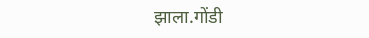झाला.गोंडी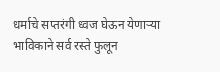धर्माचे सप्तरंगी ध्वज घेऊन येणाऱ्या भाविकाने सर्व रस्ते फुलून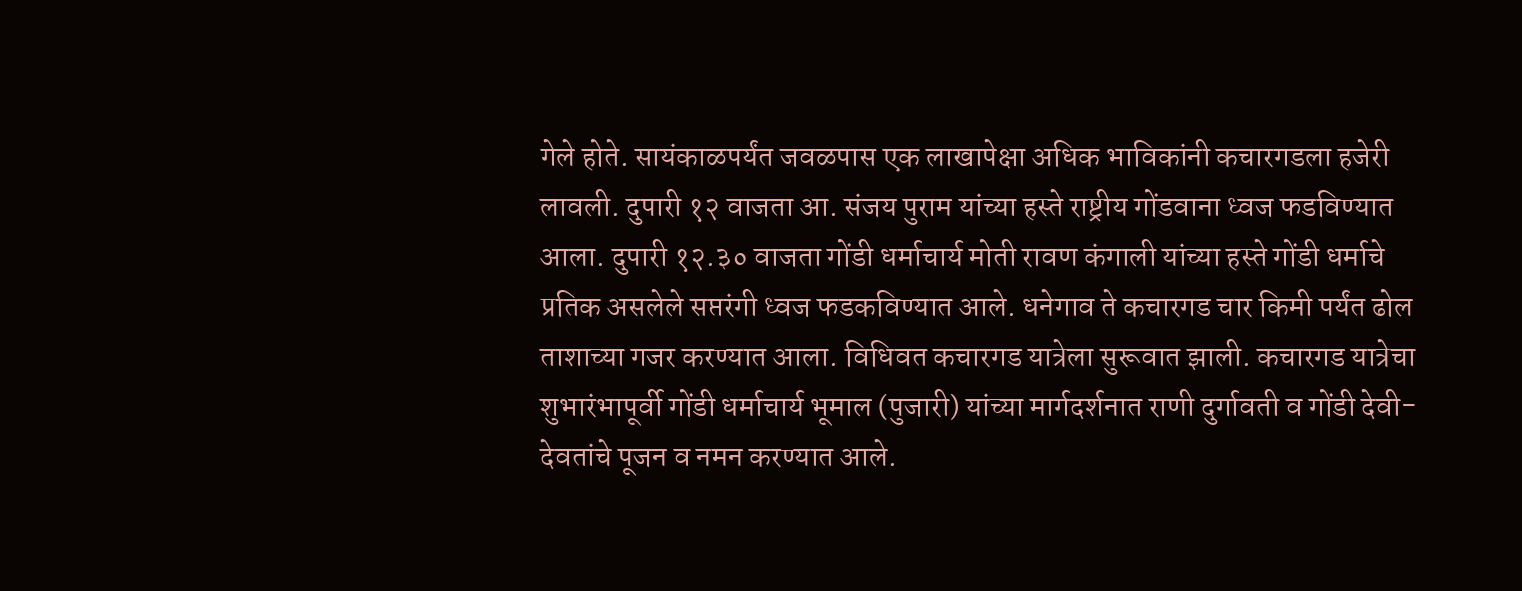गेले होते. सायंकाळपर्यंत जवळपास एक लाखापेक्षा अधिक भाविकांनी कचारगडला हजेरी लावली. दुपारी १२ वाजता आ. संजय पुराम यांच्या हस्ते राष्ट्रीय गोंडवाना ध्वज फडविण्यात आला. दुपारी १२.३० वाजता गोंडी धर्माचार्य मोती रावण कंगाली यांच्या हस्ते गोंडी धर्माचे प्रतिक असलेले सप्तरंगी ध्वज फडकविण्यात आले. धनेगाव ते कचारगड चार किमी पर्यंत ढोल ताशाच्या गजर करण्यात आला. विधिवत कचारगड यात्रेला सुरूवात झाली. कचारगड यात्रेचा शुभारंभापूर्वी गोंडी धर्माचार्य भूमाल (पुजारी) यांच्या मार्गदर्शनात राणी दुर्गावती व गोंडी देवी-देवतांचे पूजन व नमन करण्यात आले.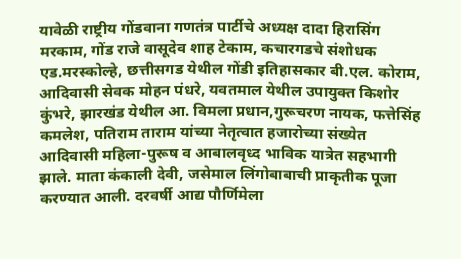यावेळी राष्ट्रीय गोंडवाना गणतंत्र पार्टीचे अध्यक्ष दादा हिरासिंग मरकाम, गोंड राजे वासूदेव शाह टेकाम, कचारगडचे संशोधक एड.मरस्कोल्हे, छत्तीसगड येथील गोंडी इतिहासकार बी.एल. कोराम, आदिवासी सेवक मोहन पंधरे, यवतमाल येथील उपायुक्त किशोर कुंभरे, झारखंड येथील आ. विमला प्रधान,गुरूचरण नायक, फत्तेसिंह कमलेश, पतिराम ताराम यांच्या नेतृत्वात हजारोच्या संख्येत आदिवासी महिला-पुरूष व आबालवृध्द भाविक यात्रेत सहभागी झाले. माता कंकाली देवी, जसेमाल लिंगोबाबाची प्राकृतीक पूजा करण्यात आली. दरवर्षी आद्य पौर्णिमेला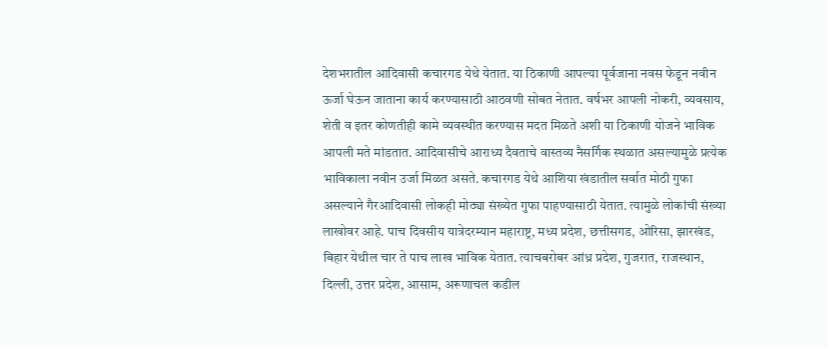देशभरातील आदिवासी कचारगड येथे येतात. या ठिकाणी आपल्या पूर्वजाना नवस फेडून नवीन ऊर्जा घेऊन जाताना कार्य करण्यासाठी आठवणी सोबत नेतात. वर्षभर आपली नोकरी, व्यवसाय, शेती व इतर कोणतीही कामे व्यवस्थीत करण्यास मदत मिळते अशी या ठिकाणी योजने भाविक आपली मते मांडतात. आदिवासीचे आराध्य दैवताचे वास्तव्य नैसर्गिक स्थळात असल्यामुळे प्रत्येक भाविकाला नवीन उर्जा मिळत असते. कचारगड येथे आशिया खंडातील सर्वात मोठी गुफा असल्याने गैरआदिवासी लोकही मोठ्या संख्येत गुफा पाहण्यासाठी येतात. त्यामुळे लोकांची संख्या लाखोवर आहे. पाच दिवसीय यात्रेदरम्यान महाराष्ट्र, मध्य प्रदेश, छत्तीसगड, ओरिसा, झारखंड, बिहार येथील चार ते पाच लाख भाविक येतात. त्याचबरोबर आंध्र प्रदेश, गुजरात, राजस्थान, दिल्ली, उत्तर प्रदेश, आसाम, अरूणाचल कडील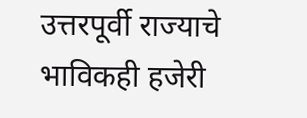उत्तरपूर्वी राज्याचे भाविकही हजेरी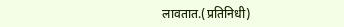लावतात.(प्रतिनिधी)